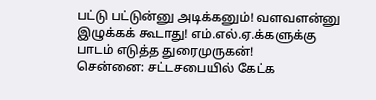பட்டு பட்டுன்னு அடிக்கனும்! வளவளன்னு இழுக்கக் கூடாது! எம்.எல்.ஏ.க்களுக்கு பாடம் எடுத்த துரைமுருகன்!
சென்னை: சட்டசபையில் கேட்க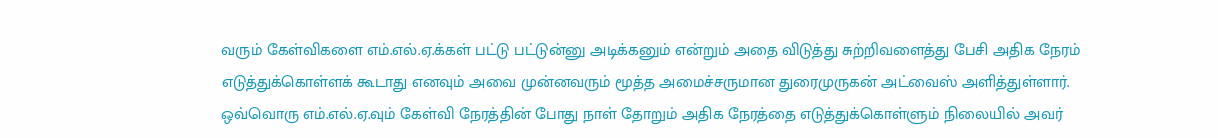வரும் கேள்விகளை எம்.எல்.ஏ.க்கள் பட்டு பட்டுன்னு அடிக்கனும் என்றும் அதை விடுத்து சுற்றிவளைத்து பேசி அதிக நேரம் எடுத்துக்கொள்ளக் கூடாது எனவும் அவை முன்னவரும் மூத்த அமைச்சருமான துரைமுருகன் அட்வைஸ் அளித்துள்ளார்.
ஒவ்வொரு எம்.எல்.ஏ.வும் கேள்வி நேரத்தின் போது நாள் தோறும் அதிக நேரத்தை எடுத்துக்கொள்ளும் நிலையில் அவர்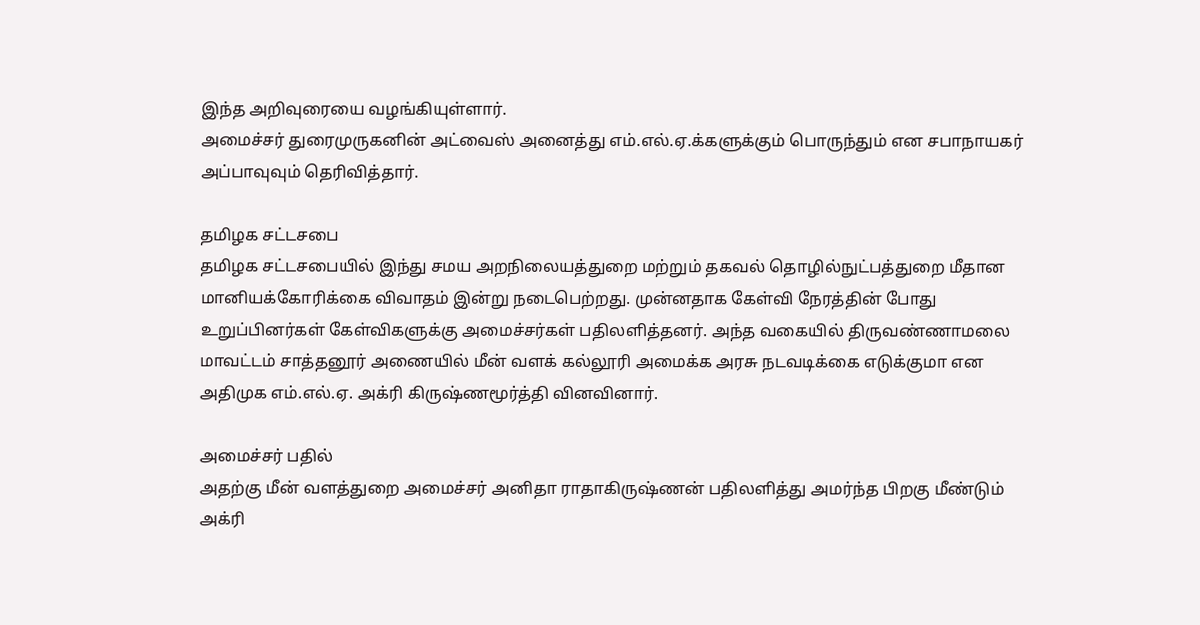இந்த அறிவுரையை வழங்கியுள்ளார்.
அமைச்சர் துரைமுருகனின் அட்வைஸ் அனைத்து எம்.எல்.ஏ.க்களுக்கும் பொருந்தும் என சபாநாயகர் அப்பாவுவும் தெரிவித்தார்.

தமிழக சட்டசபை
தமிழக சட்டசபையில் இந்து சமய அறநிலையத்துறை மற்றும் தகவல் தொழில்நுட்பத்துறை மீதான மானியக்கோரிக்கை விவாதம் இன்று நடைபெற்றது. முன்னதாக கேள்வி நேரத்தின் போது உறுப்பினர்கள் கேள்விகளுக்கு அமைச்சர்கள் பதிலளித்தனர். அந்த வகையில் திருவண்ணாமலை மாவட்டம் சாத்தனூர் அணையில் மீன் வளக் கல்லூரி அமைக்க அரசு நடவடிக்கை எடுக்குமா என அதிமுக எம்.எல்.ஏ. அக்ரி கிருஷ்ணமூர்த்தி வினவினார்.

அமைச்சர் பதில்
அதற்கு மீன் வளத்துறை அமைச்சர் அனிதா ராதாகிருஷ்ணன் பதிலளித்து அமர்ந்த பிறகு மீண்டும் அக்ரி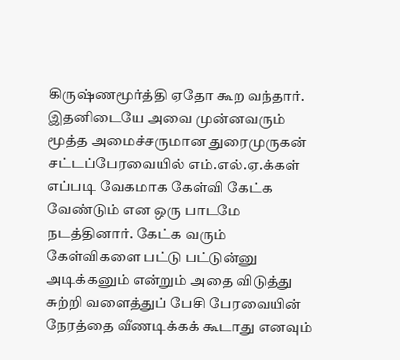கிருஷ்ணமூர்த்தி ஏதோ கூற வந்தார். இதனிடையே அவை முன்னவரும் மூத்த அமைச்சருமான துரைமுருகன் சட்டப்பேரவையில் எம்.எல்.ஏ.க்கள் எப்படி வேகமாக கேள்வி கேட்க வேண்டும் என ஒரு பாடமே நடத்தினார். கேட்க வரும் கேள்விகளை பட்டு பட்டுன்னு அடிக்கனும் என்றும் அதை விடுத்து சுற்றி வளைத்துப் பேசி பேரவையின் நேரத்தை வீணடிக்கக் கூடாது எனவும்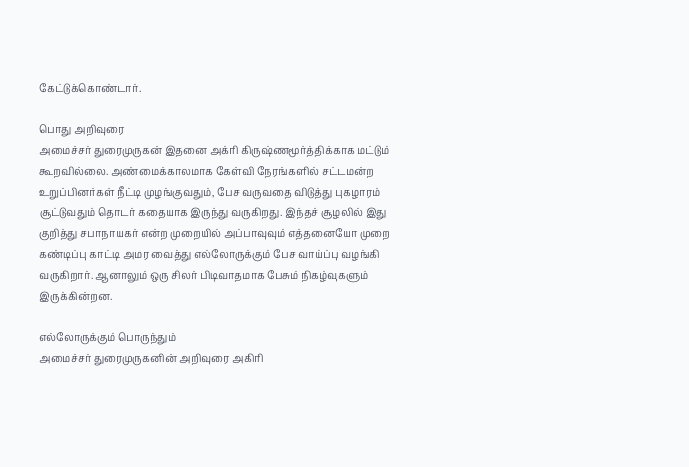கேட்டுக்கொண்டார்.

பொது அறிவுரை
அமைச்சர் துரைமுருகன் இதனை அக்ரி கிருஷ்ணமூர்த்திக்காக மட்டும் கூறவில்லை. அண்மைக்காலமாக கேள்வி நேரங்களில் சட்டமன்ற உறுப்பினர்கள் நீட்டி முழங்குவதும், பேச வருவதை விடுத்து புகழாரம் சூட்டுவதும் தொடர் கதையாக இருந்து வருகிறது. இந்தச் சூழலில் இது குறித்து சபாநாயகர் என்ற முறையில் அப்பாவுவும் எத்தனையோ முறை கண்டிப்பு காட்டி அமர வைத்து எல்லோருக்கும் பேச வாய்ப்பு வழங்கி வருகிறார். ஆனாலும் ஒரு சிலர் பிடிவாதமாக பேசும் நிகழ்வுகளும் இருக்கின்றன.

எல்லோருக்கும் பொருந்தும்
அமைச்சர் துரைமுருகனின் அறிவுரை அகிரி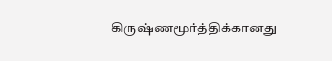கிருஷ்ணமூர்த்திக்கானது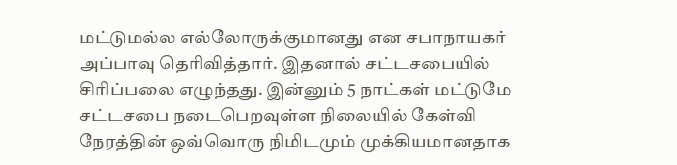மட்டுமல்ல எல்லோருக்குமானது என சபாநாயகர் அப்பாவு தெரிவித்தார். இதனால் சட்டசபையில் சிரிப்பலை எழுந்தது. இன்னும் 5 நாட்கள் மட்டுமே சட்டசபை நடைபெறவுள்ள நிலையில் கேள்வி நேரத்தின் ஒவ்வொரு நிமிடமும் முக்கியமானதாக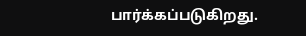பார்க்கப்படுகிறது.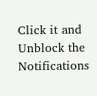Click it and Unblock the Notifications